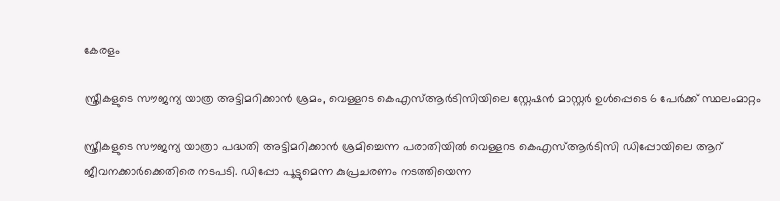കേരളം

സ്ത്രീകളുടെ സൗജന്യ യാത്ര അട്ടിമറിക്കാൻ ശ്രമം, വെള്ളറട കെഎസ്ആർടിസിയിലെ സ്റ്റേഷൻ മാസ്റ്റർ ഉൾപ്പെടെ 6 പേർക്ക് സ്ഥലംമാറ്റം

സ്ത്രീകളുടെ സൗജന്യ യാത്രാ പദ്ധതി അട്ടിമറിക്കാൻ ശ്രമിച്ചെന്ന പരാതിയിൽ വെള്ളറട കെഎസ്ആർടിസി ഡിപ്പോയിലെ ആറ് ജീവനക്കാർക്കെതിരെ നടപടി. ഡിപ്പോ പൂട്ടുമെന്ന കുപ്രചരണം നടത്തിയെന്ന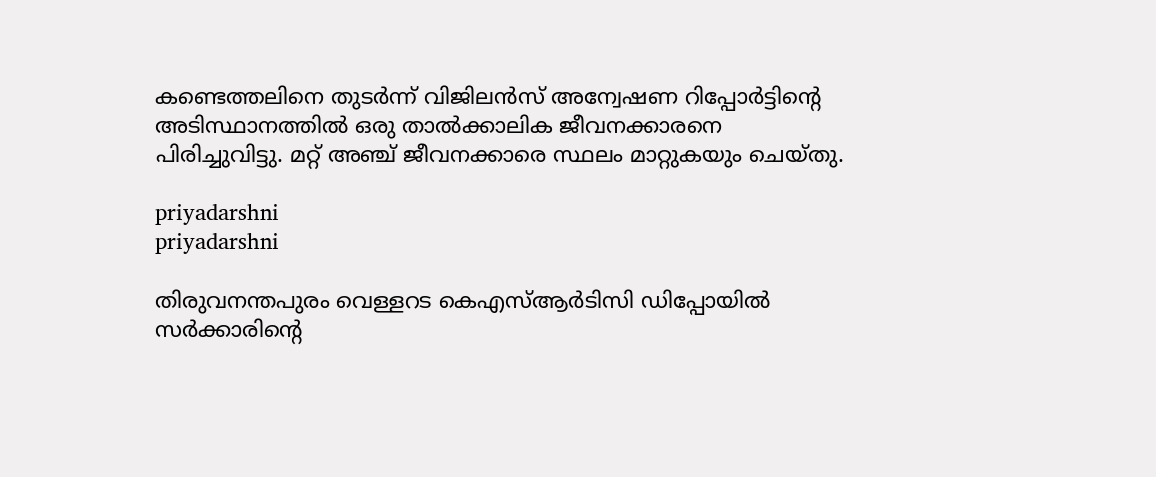കണ്ടെത്തലിനെ തുടർന്ന് വിജിലൻസ് അന്വേഷണ റിപ്പോർട്ടിന്റെ അടിസ്ഥാനത്തിൽ ഒരു താൽക്കാലിക ജീവനക്കാരനെ പിരിച്ചുവിട്ടു. മറ്റ് അഞ്ച് ജീവനക്കാരെ സ്ഥലം മാറ്റുകയും ചെയ്തു.

priyadarshni
priyadarshni

തിരുവനന്തപുരം വെള്ളറട കെഎസ്ആർടിസി ഡിപ്പോയിൽ സർക്കാരിന്റെ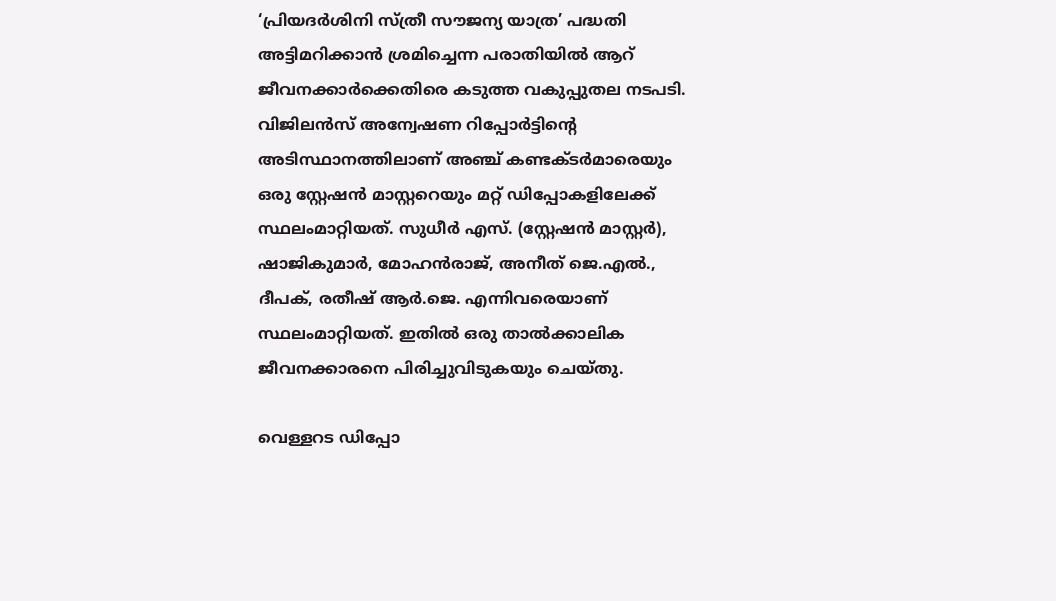‘പ്രിയദർശിനി സ്ത്രീ സൗജന്യ യാത്ര’ പദ്ധതി അട്ടിമറിക്കാൻ ശ്രമിച്ചെന്ന പരാതിയിൽ ആറ് ജീവനക്കാർക്കെതിരെ കടുത്ത വകുപ്പുതല നടപടി. വിജിലൻസ് അന്വേഷണ റിപ്പോർട്ടിന്റെ അടിസ്ഥാനത്തിലാണ് അഞ്ച് കണ്ടക്ടർമാരെയും ഒരു സ്റ്റേഷൻ മാസ്റ്ററെയും മറ്റ് ഡിപ്പോകളിലേക്ക് സ്ഥലംമാറ്റിയത്. സുധീർ എസ്. (സ്റ്റേഷൻ മാസ്റ്റർ), ഷാജികുമാർ, മോഹൻരാജ്, അനീത് ജെ.എൽ., ദീപക്, രതീഷ് ആർ.ജെ. എന്നിവരെയാണ് സ്ഥലംമാറ്റിയത്. ഇതിൽ ഒരു താൽക്കാലിക ജീവനക്കാരനെ പിരിച്ചുവിടുകയും ചെയ്തു.

വെള്ളറട ഡിപ്പോ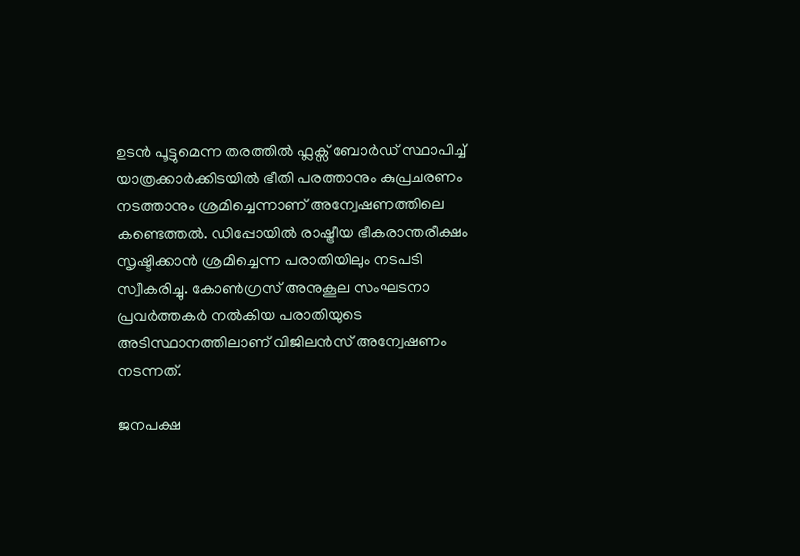ഉടൻ പൂട്ടുമെന്ന തരത്തിൽ ഫ്ലക്സ് ബോർഡ് സ്ഥാപിച്ച് യാത്രക്കാർക്കിടയിൽ ഭീതി പരത്താനും കുപ്രചരണം നടത്താനും ശ്രമിച്ചെന്നാണ് അന്വേഷണത്തിലെ കണ്ടെത്തൽ. ഡിപ്പോയിൽ രാഷ്ട്രീയ ഭീകരാന്തരീക്ഷം സൃഷ്ടിക്കാൻ ശ്രമിച്ചെന്ന പരാതിയിലും നടപടി സ്വീകരിച്ചു. കോൺഗ്രസ് അനുകൂല സംഘടനാ പ്രവർത്തകർ നൽകിയ പരാതിയുടെ അടിസ്ഥാനത്തിലാണ് വിജിലൻസ് അന്വേഷണം നടന്നത്.

ജനപക്ഷ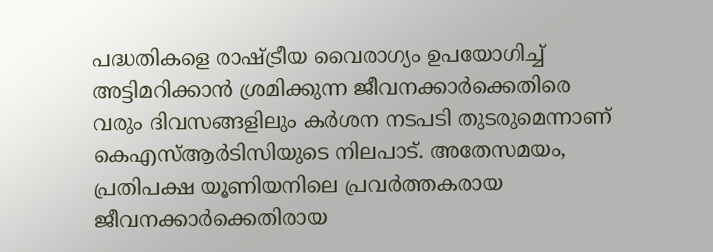പദ്ധതികളെ രാഷ്ട്രീയ വൈരാഗ്യം ഉപയോഗിച്ച് അട്ടിമറിക്കാൻ ശ്രമിക്കുന്ന ജീവനക്കാർക്കെതിരെ വരും ദിവസങ്ങളിലും കർശന നടപടി തുടരുമെന്നാണ് കെഎസ്ആർടിസിയുടെ നിലപാട്. അതേസമയം, പ്രതിപക്ഷ യൂണിയനിലെ പ്രവർത്തകരായ ജീവനക്കാർക്കെതിരായ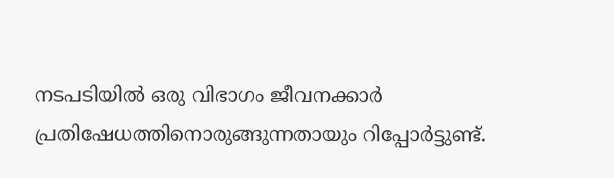നടപടിയിൽ ഒരു വിഭാഗം ജീവനക്കാർ പ്രതിഷേധത്തിനൊരുങ്ങുന്നതായും റിപ്പോർട്ടുണ്ട്.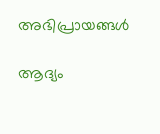അഭിപ്രായങ്ങൾ

ആദ്യം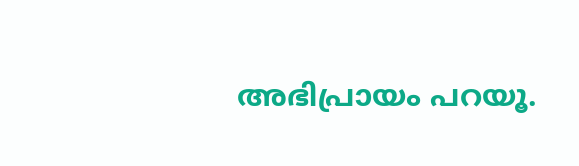അഭിപ്രായം പറയൂ.